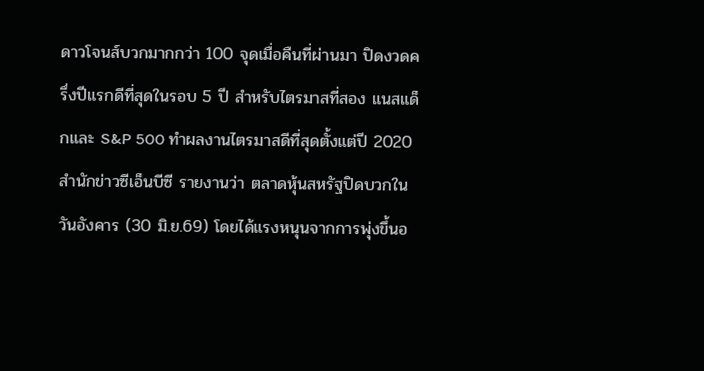ดาวโจนส์บวกมากกว่า 100 จุดเมื่อคืนที่ผ่านมา ปิดงวดครึ่งปีแรกดีที่สุดในรอบ 5 ปี สำหรับไตรมาสที่สอง แนสแด็กและ S&P 500 ทำผลงานไตรมาสดีที่สุดตั้งแต่ปี 2020
สำนักข่าวซีเอ็นบีซี รายงานว่า ตลาดหุ้นสหรัฐปิดบวกในวันอังคาร (30 มิ.ย.69) โดยได้แรงหนุนจากการพุ่งขึ้นอ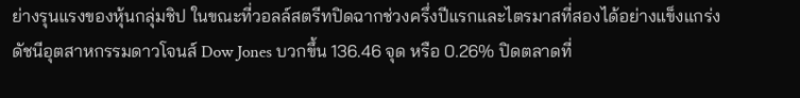ย่างรุนแรงของหุ้นกลุ่มชิป ในขณะที่วอลล์สตรีทปิดฉากช่วงครึ่งปีแรกและไตรมาสที่สองได้อย่างแข็งแกร่ง
ดัชนีอุตสาหกรรมดาวโจนส์ Dow Jones บวกขึ้น 136.46 จุด หรือ 0.26% ปิดตลาดที่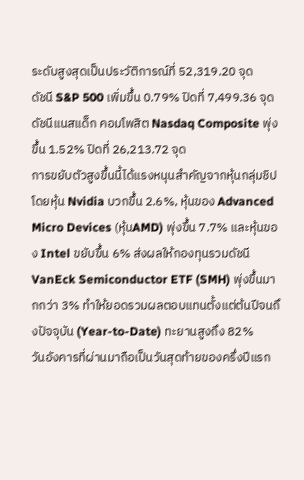ระดับสูงสุดเป็นประวัติการณ์ที่ 52,319.20 จุด
ดัชนี S&P 500 เพิ่มขึ้น 0.79% ปิดที่ 7,499.36 จุด
ดัชนีแนสแด็ก คอมโพสิต Nasdaq Composite พุ่งขึ้น 1.52% ปิดที่ 26,213.72 จุด
การขยับตัวสูงขึ้นนี้ได้แรงหนุนสำคัญจากหุ้นกลุ่มชิป โดยหุ้น Nvidia บวกขึ้น 2.6%, หุ้นของ Advanced Micro Devices (หุ้นAMD) พุ่งขึ้น 7.7% และหุ้นของ Intel ขยับขึ้น 6% ส่งผลให้กองทุนรวมดัชนี VanEck Semiconductor ETF (SMH) พุ่งขึ้นมากกว่า 3% ทำให้ยอดรวมผลตอบแทนตั้งแต่ต้นปีจนถึงปัจจุบัน (Year-to-Date) ทะยานสูงถึง 82%
วันอังคารที่ผ่านมาถือเป็นวันสุดท้ายของครึ่งปีแรก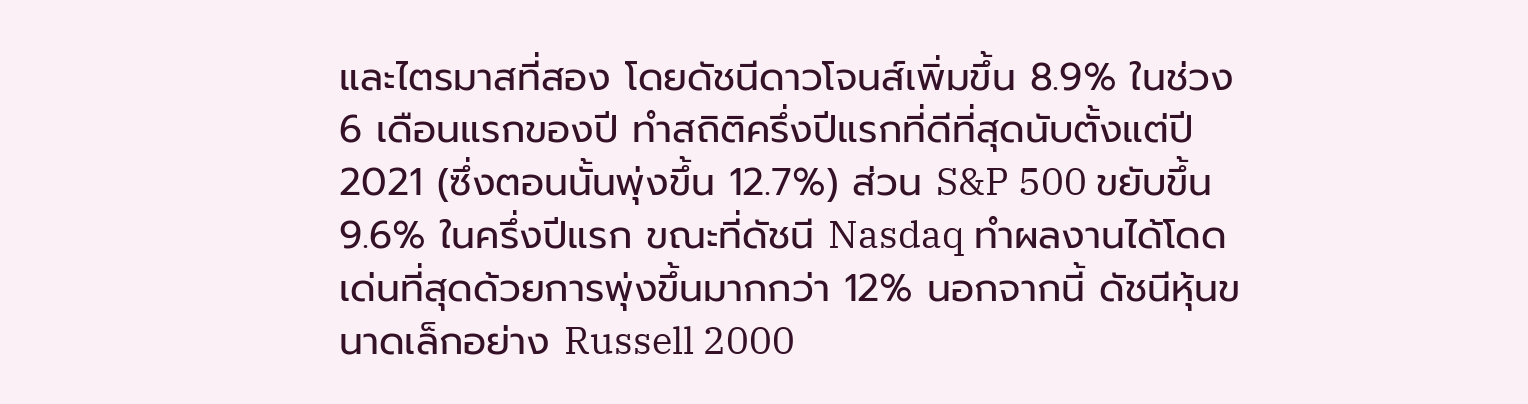และไตรมาสที่สอง โดยดัชนีดาวโจนส์เพิ่มขึ้น 8.9% ในช่วง 6 เดือนแรกของปี ทำสถิติครึ่งปีแรกที่ดีที่สุดนับตั้งแต่ปี 2021 (ซึ่งตอนนั้นพุ่งขึ้น 12.7%) ส่วน S&P 500 ขยับขึ้น 9.6% ในครึ่งปีแรก ขณะที่ดัชนี Nasdaq ทำผลงานได้โดดเด่นที่สุดด้วยการพุ่งขึ้นมากกว่า 12% นอกจากนี้ ดัชนีหุ้นขนาดเล็กอย่าง Russell 2000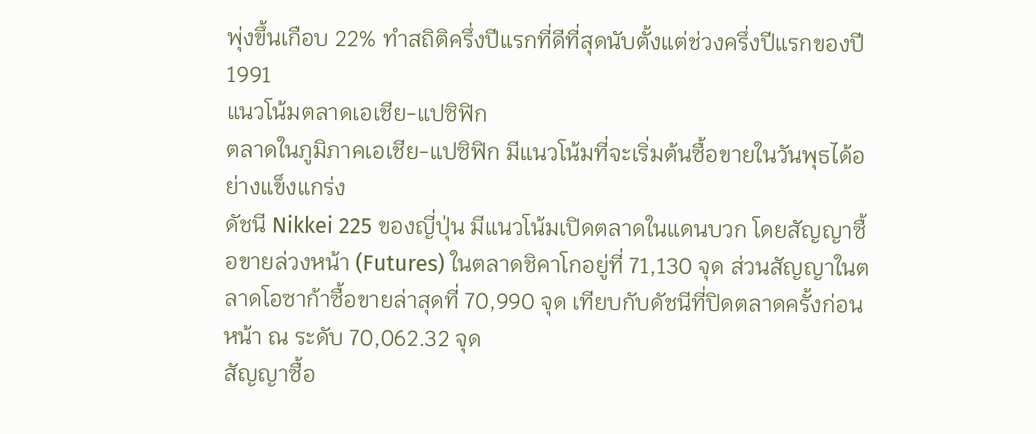พุ่งขึ้นเกือบ 22% ทำสถิติครึ่งปีแรกที่ดีที่สุดนับตั้งแต่ช่วงครึ่งปีแรกของปี 1991
แนวโน้มตลาดเอเชีย-แปซิฟิก
ตลาดในภูมิภาคเอเชีย-แปซิฟิก มีแนวโน้มที่จะเริ่มต้นซื้อขายในวันพุธได้อย่างแข็งแกร่ง
ดัชนี Nikkei 225 ของญี่ปุ่น มีแนวโน้มเปิดตลาดในแดนบวก โดยสัญญาซื้อขายล่วงหน้า (Futures) ในตลาดชิคาโกอยู่ที่ 71,130 จุด ส่วนสัญญาในตลาดโอซาก้าซื้อขายล่าสุดที่ 70,990 จุด เทียบกับดัชนีที่ปิดตลาดครั้งก่อนหน้า ณ ระดับ 70,062.32 จุด
สัญญาซื้อ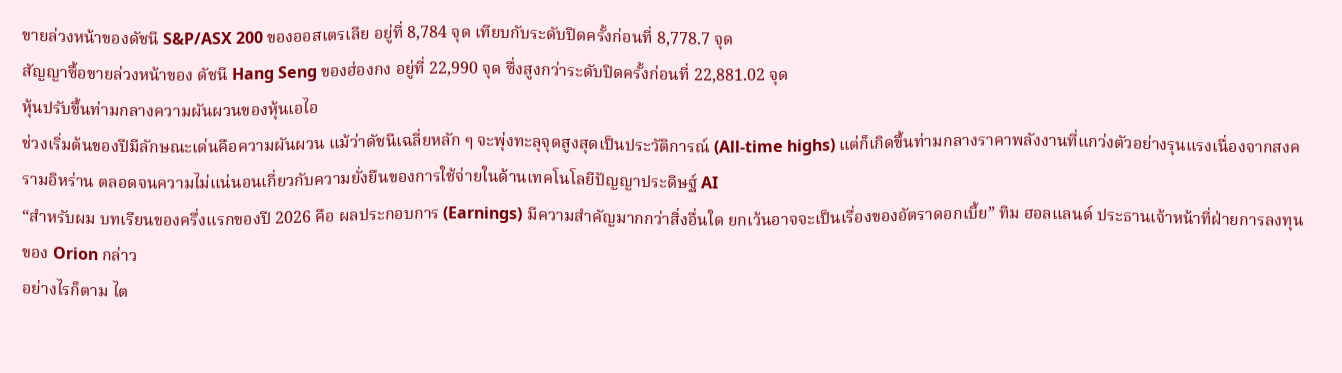ขายล่วงหน้าของดัชนี S&P/ASX 200 ของออสเตรเลีย อยู่ที่ 8,784 จุด เทียบกับระดับปิดครั้งก่อนที่ 8,778.7 จุด
สัญญาซื้อขายล่วงหน้าของ ดัชนี Hang Seng ของฮ่องกง อยู่ที่ 22,990 จุด ซึ่งสูงกว่าระดับปิดครั้งก่อนที่ 22,881.02 จุด
หุ้นปรับขึ้นท่ามกลางความผันผวนของหุ้นเอไอ
ช่วงเริ่มต้นของปีมีลักษณะเด่นคือความผันผวน แม้ว่าดัชนีเฉลี่ยหลัก ๆ จะพุ่งทะลุจุดสูงสุดเป็นประวัติการณ์ (All-time highs) แต่ก็เกิดขึ้นท่ามกลางราคาพลังงานที่แกว่งตัวอย่างรุนแรงเนื่องจากสงครามอิหร่าน ตลอดจนความไม่แน่นอนเกี่ยวกับความยั่งยืนของการใช้จ่ายในด้านเทคโนโลยีปัญญาประดิษฐ์ AI
“สำหรับผม บทเรียนของครึ่งแรกของปี 2026 คือ ผลประกอบการ (Earnings) มีความสำคัญมากกว่าสิ่งอื่นใด ยกเว้นอาจจะเป็นเรื่องของอัตราดอกเบี้ย” ทิม ฮอลแลนด์ ประธานเจ้าหน้าที่ฝ่ายการลงทุนของ Orion กล่าว
อย่างไรก็ตาม ไต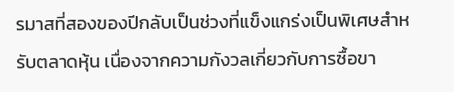รมาสที่สองของปีกลับเป็นช่วงที่แข็งแกร่งเป็นพิเศษสำหรับตลาดหุ้น เนื่องจากความกังวลเกี่ยวกับการซื้อขา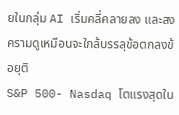ยในกลุ่ม AI เริ่มคลี่คลายลง และสงครามดูเหมือนจะใกล้บรรลุข้อตกลงข้อยุติ
S&P 500- Nasdaq โตแรงสุดใน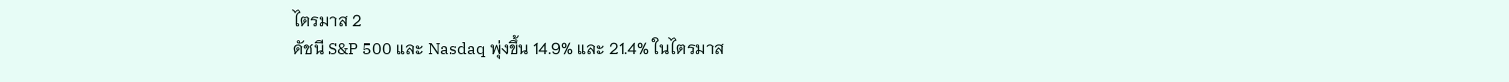ไตรมาส 2
ดัชนี S&P 500 และ Nasdaq พุ่งขึ้น 14.9% และ 21.4% ในไตรมาส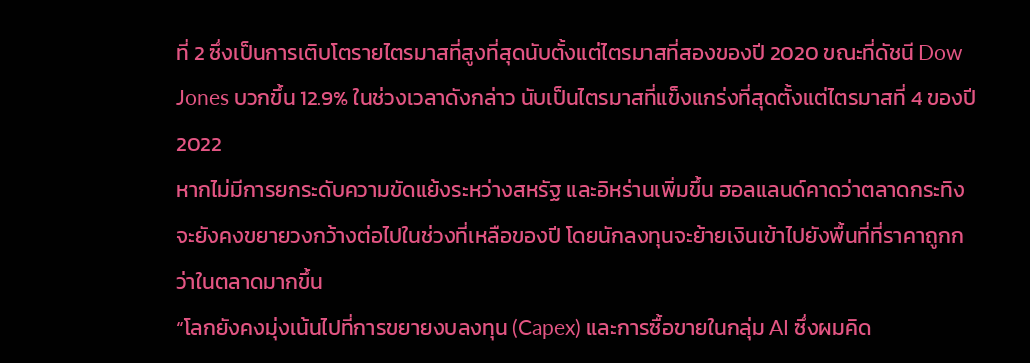ที่ 2 ซึ่งเป็นการเติบโตรายไตรมาสที่สูงที่สุดนับตั้งแต่ไตรมาสที่สองของปี 2020 ขณะที่ดัชนี Dow Jones บวกขึ้น 12.9% ในช่วงเวลาดังกล่าว นับเป็นไตรมาสที่แข็งแกร่งที่สุดตั้งแต่ไตรมาสที่ 4 ของปี 2022
หากไม่มีการยกระดับความขัดแย้งระหว่างสหรัฐ และอิหร่านเพิ่มขึ้น ฮอลแลนด์คาดว่าตลาดกระทิงจะยังคงขยายวงกว้างต่อไปในช่วงที่เหลือของปี โดยนักลงทุนจะย้ายเงินเข้าไปยังพื้นที่ที่ราคาถูกกว่าในตลาดมากขึ้น
“โลกยังคงมุ่งเน้นไปที่การขยายงบลงทุน (Capex) และการซื้อขายในกลุ่ม AI ซึ่งผมคิด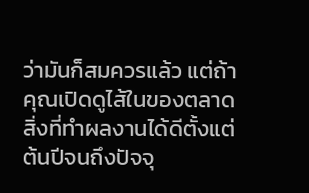ว่ามันก็สมควรแล้ว แต่ถ้าคุณเปิดดูไส้ในของตลาด สิ่งที่ทำผลงานได้ดีตั้งแต่ต้นปีจนถึงปัจจุ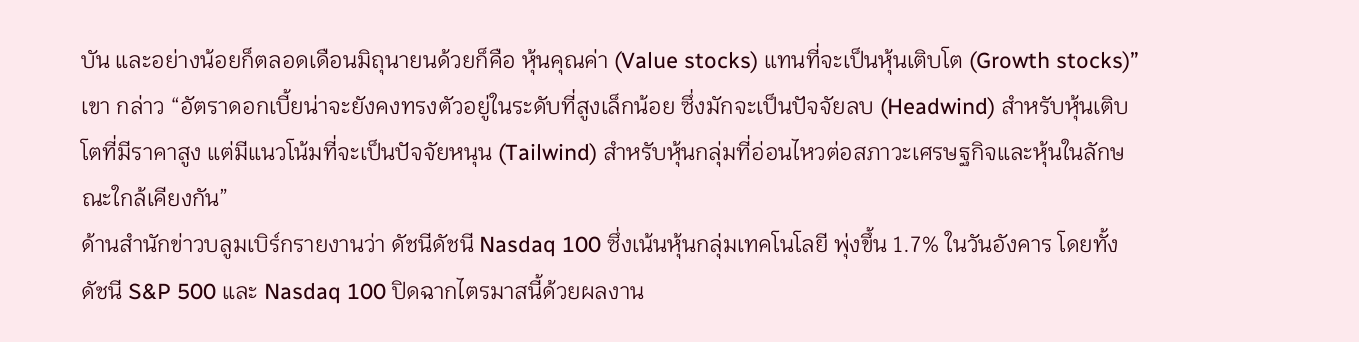บัน และอย่างน้อยก็ตลอดเดือนมิถุนายนด้วยก็คือ หุ้นคุณค่า (Value stocks) แทนที่จะเป็นหุ้นเติบโต (Growth stocks)” เขา กล่าว “อัตราดอกเบี้ยน่าจะยังคงทรงตัวอยู่ในระดับที่สูงเล็กน้อย ซึ่งมักจะเป็นปัจจัยลบ (Headwind) สำหรับหุ้นเติบโตที่มีราคาสูง แต่มีแนวโน้มที่จะเป็นปัจจัยหนุน (Tailwind) สำหรับหุ้นกลุ่มที่อ่อนไหวต่อสภาวะเศรษฐกิจและหุ้นในลักษณะใกล้เคียงกัน”
ด้านสำนักข่าวบลูมเบิร์กรายงานว่า ดัชนีดัชนี Nasdaq 100 ซึ่งเน้นหุ้นกลุ่มเทคโนโลยี พุ่งขึ้น 1.7% ในวันอังคาร โดยทั้งดัชนี S&P 500 และ Nasdaq 100 ปิดฉากไตรมาสนี้ด้วยผลงาน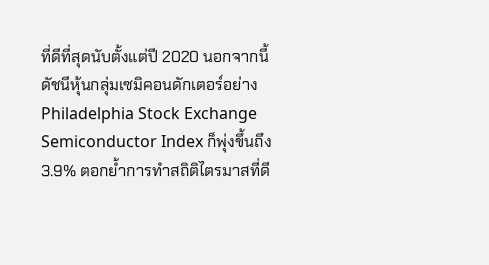ที่ดีที่สุดนับตั้งแต่ปี 2020 นอกจากนี้ ดัชนีหุ้นกลุ่มเซมิคอนดักเตอร์อย่าง Philadelphia Stock Exchange Semiconductor Index ก็พุ่งขึ้นถึง 3.9% ตอกย้ำการทำสถิติไตรมาสที่ดี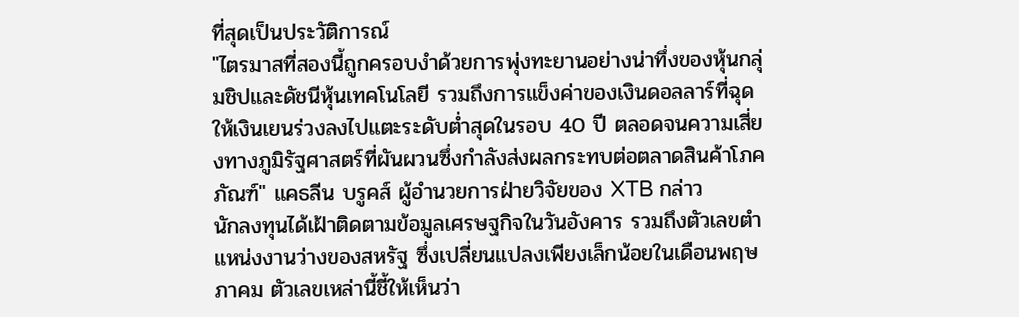ที่สุดเป็นประวัติการณ์
"ไตรมาสที่สองนี้ถูกครอบงำด้วยการพุ่งทะยานอย่างน่าทึ่งของหุ้นกลุ่มชิปและดัชนีหุ้นเทคโนโลยี รวมถึงการแข็งค่าของเงินดอลลาร์ที่ฉุดให้เงินเยนร่วงลงไปแตะระดับต่ำสุดในรอบ 40 ปี ตลอดจนความเสี่ยงทางภูมิรัฐศาสตร์ที่ผันผวนซึ่งกำลังส่งผลกระทบต่อตลาดสินค้าโภคภัณฑ์" แคธลีน บรูคส์ ผู้อำนวยการฝ่ายวิจัยของ XTB กล่าว
นักลงทุนได้เฝ้าติดตามข้อมูลเศรษฐกิจในวันอังคาร รวมถึงตัวเลขตำแหน่งงานว่างของสหรัฐ ซึ่งเปลี่ยนแปลงเพียงเล็กน้อยในเดือนพฤษภาคม ตัวเลขเหล่านี้ชี้ให้เห็นว่า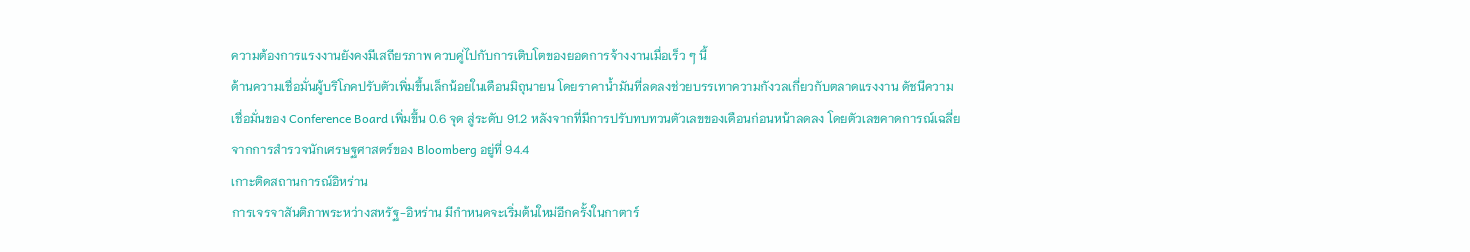ความต้องการแรงงานยังคงมีเสถียรภาพ ควบคู่ไปกับการเติบโตของยอดการจ้างงานเมื่อเร็ว ๆ นี้
ด้านความเชื่อมั่นผู้บริโภคปรับตัวเพิ่มขึ้นเล็กน้อยในเดือนมิถุนายน โดยราคาน้ำมันที่ลดลงช่วยบรรเทาความกังวลเกี่ยวกับตลาดแรงงาน ดัชนีความเชื่อมั่นของ Conference Board เพิ่มขึ้น 0.6 จุด สู่ระดับ 91.2 หลังจากที่มีการปรับทบทวนตัวเลขของเดือนก่อนหน้าลดลง โดยตัวเลขคาดการณ์เฉลี่ยจากการสำรวจนักเศรษฐศาสตร์ของ Bloomberg อยู่ที่ 94.4
เกาะติดสถานการณ์อิหร่าน
การเจรจาสันติภาพระหว่างสหรัฐ-อิหร่าน มีกำหนดจะเริ่มต้นใหม่อีกครั้งในกาตาร์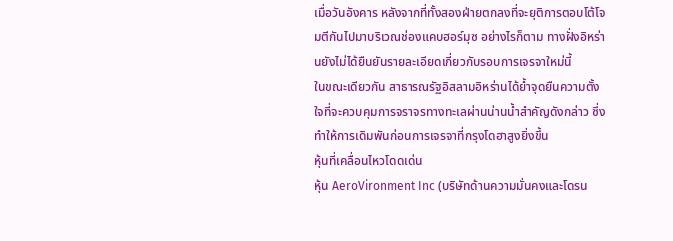เมื่อวันอังคาร หลังจากที่ทั้งสองฝ่ายตกลงที่จะยุติการตอบโต้โจมตีกันไปมาบริเวณช่องแคบฮอร์มุซ อย่างไรก็ตาม ทางฝั่งอิหร่านยังไม่ได้ยืนยันรายละเอียดเกี่ยวกับรอบการเจรจาใหม่นี้
ในขณะเดียวกัน สาธารณรัฐอิสลามอิหร่านได้ย้ำจุดยืนความตั้งใจที่จะควบคุมการจราจรทางทะเลผ่านน่านน้ำสำคัญดังกล่าว ซึ่งทำให้การเดิมพันก่อนการเจรจาที่กรุงโดฮาสูงยิ่งขึ้น
หุ้นที่เคลื่อนไหวโดดเด่น
หุ้น AeroVironment Inc (บริษัทด้านความมั่นคงและโดรน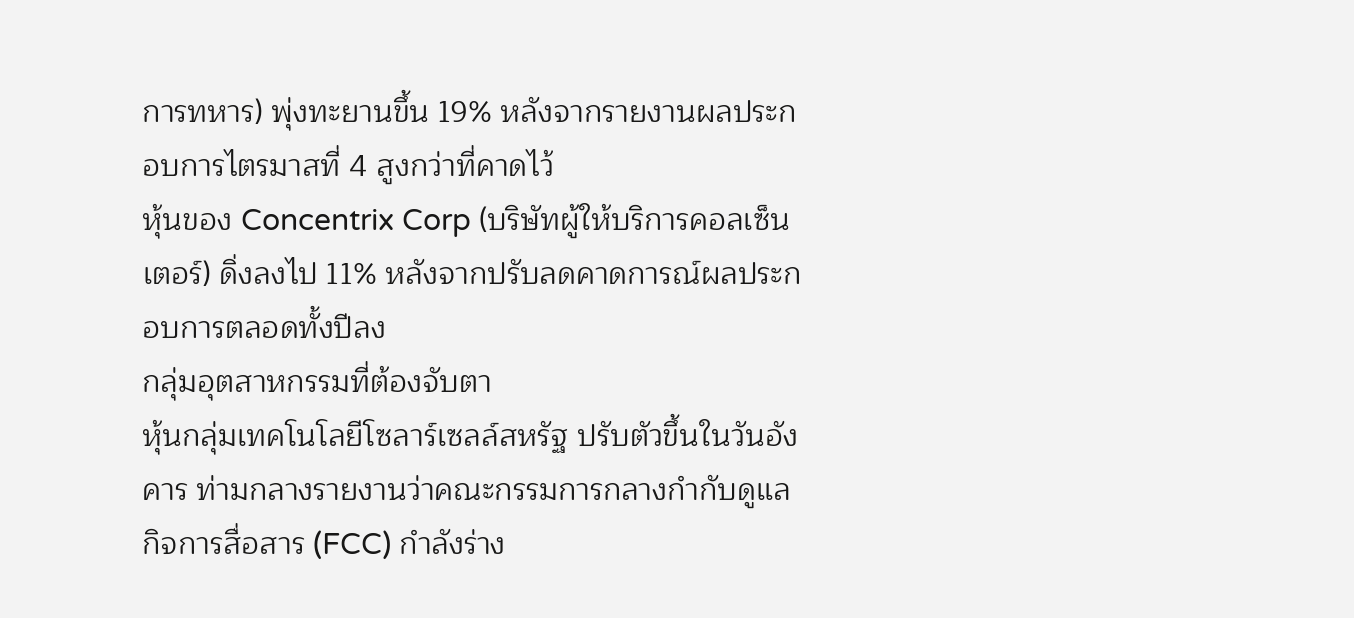การทหาร) พุ่งทะยานขึ้น 19% หลังจากรายงานผลประกอบการไตรมาสที่ 4 สูงกว่าที่คาดไว้
หุ้นของ Concentrix Corp (บริษัทผู้ให้บริการคอลเซ็นเตอร์) ดิ่งลงไป 11% หลังจากปรับลดคาดการณ์ผลประกอบการตลอดทั้งปีลง
กลุ่มอุตสาหกรรมที่ต้องจับตา
หุ้นกลุ่มเทคโนโลยีโซลาร์เซลล์สหรัฐ ปรับตัวขึ้นในวันอังคาร ท่ามกลางรายงานว่าคณะกรรมการกลางกำกับดูแลกิจการสื่อสาร (FCC) กำลังร่าง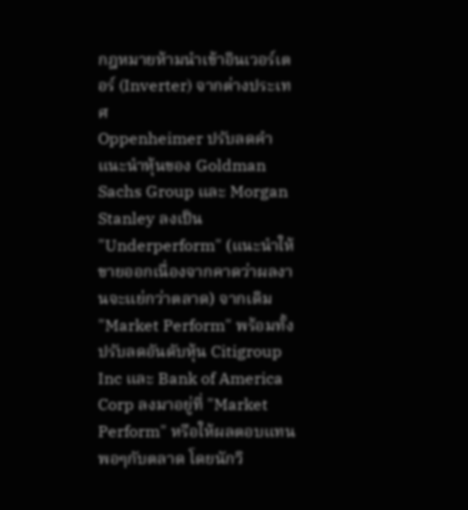กฎหมายห้ามนำเข้าอินเวอร์เตอร์ (Inverter) จากต่างประเทศ
Oppenheimer ปรับลดคำแนะนำหุ้นของ Goldman Sachs Group และ Morgan Stanley ลงเป็น "Underperform" (แนะนำให้ขายออกเนื่องจากคาดว่าผลงานจะแย่กว่าตลาด) จากเดิม "Market Perform" พร้อมทั้งปรับลดอันดับหุ้น Citigroup Inc และ Bank of America Corp ลงมาอยู่ที่ "Market Perform" หรือให้ผลตอบแทนพอๆกับตลาด โดยนักวิ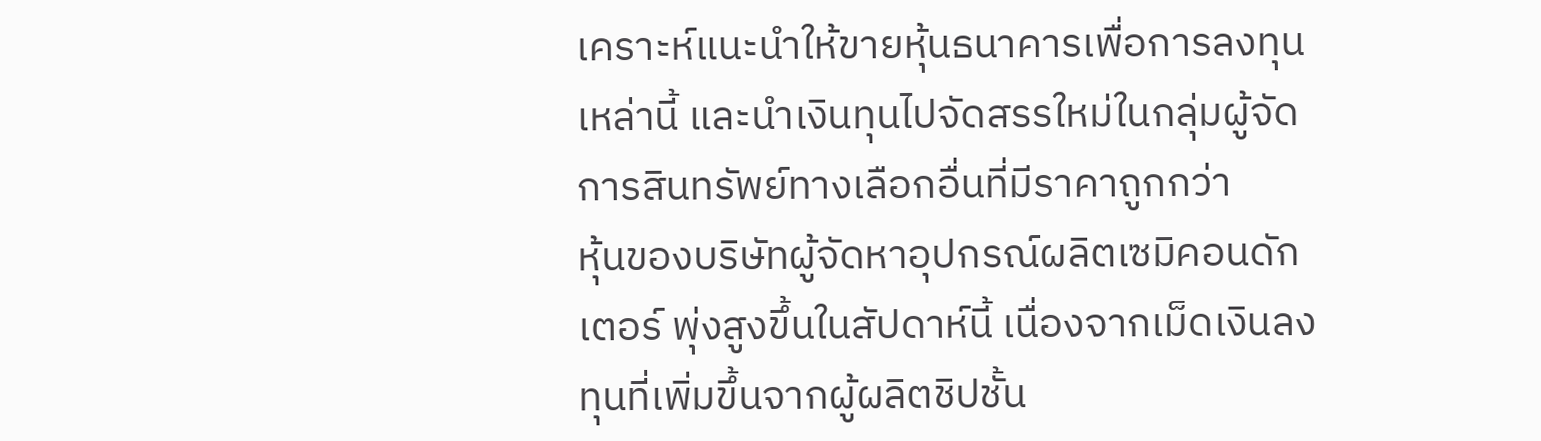เคราะห์แนะนำให้ขายหุ้นธนาคารเพื่อการลงทุนเหล่านี้ และนำเงินทุนไปจัดสรรใหม่ในกลุ่มผู้จัดการสินทรัพย์ทางเลือกอื่นที่มีราคาถูกกว่า
หุ้นของบริษัทผู้จัดหาอุปกรณ์ผลิตเซมิคอนดักเตอร์ พุ่งสูงขึ้นในสัปดาห์นี้ เนื่องจากเม็ดเงินลงทุนที่เพิ่มขึ้นจากผู้ผลิตชิปชั้น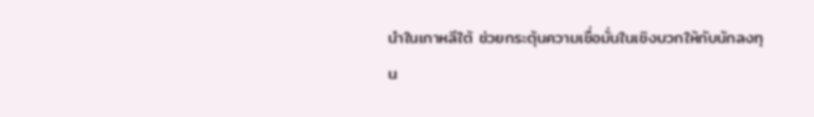นำในเกาหลีใต้ ช่วยกระตุ้นความเชื่อมั่นในเชิงบวกให้กับนักลงทุน